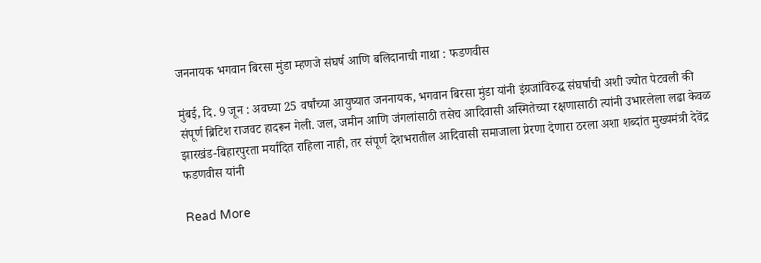जननायक भगवान बिरसा मुंडा म्हणजे संघर्ष आणि बलिदानाची गाथा : फडणवीस

मुंबई, दि. 9 जून : अवघ्या 25 वर्षांच्या आयुष्यात जननायक, भगवान बिरसा मुंडा यांनी इंग्रजांविरुद्ध संघर्षाची अशी ज्योत पेटवली की संपूर्ण ब्रिटिश राजवट हादरून गेली. जल, जमीन आणि जंगलांसाठी तसेच आदिवासी अस्मितेच्या रक्षणासाठी त्यांनी उभारलेला लढा केवळ झारखंड-बिहारपुरता मर्यादित राहिला नाही, तर संपूर्ण देशभरातील आदिवासी समाजाला प्रेरणा देणारा ठरला अशा शब्दांत मुख्यमंत्री देवेंद्र फडणवीस यांनी

Read More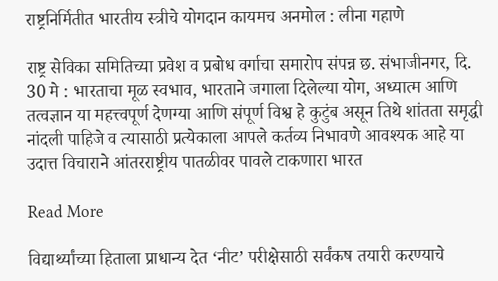राष्ट्रनिर्मितीत भारतीय स्त्रीचे योगदान कायमच अनमोल : लीना गहाणे

राष्ट्र सेविका समितिच्या प्रवेश व प्रबोध वर्गाचा समारोप संपन्न छ. संभाजीनगर, दि. 30 मे : भारताचा मूळ स्वभाव, भारताने जगाला दिलेल्या योग, अध्यात्म आणि तत्वज्ञान या महत्त्वपूर्ण देणग्या आणि संपूर्ण विश्व हे कुटुंब असून तिथे शांतता समृद्धी नांदली पाहिजे व त्यासाठी प्रत्येकाला आपले कर्तव्य निभावणे आवश्यक आहे या उदात्त विचाराने आंतरराष्ट्रीय पातळीवर पावले टाकणारा भारत

Read More

विद्यार्थ्यांच्या हिताला प्राधान्य देत ‘नीट’ परीक्षेसाठी सर्वंकष तयारी करण्याचे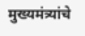मुख्यमंत्र्यांचे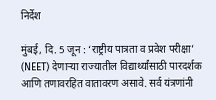निर्देश

मुंबई, दि. 5 जून : ‘राष्ट्रीय पात्रता व प्रवेश परीक्षा’ (NEET) देणाऱ्या राज्यातील विद्यार्थ्यांसाठी पारदर्शक आणि तणावरहित वातावरण असावे. सर्व यंत्रणांनी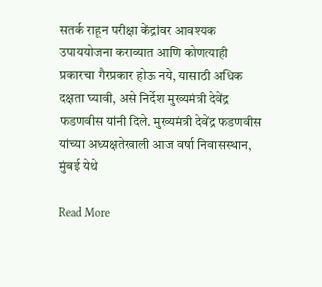सतर्क राहून परीक्षा केंद्रांवर आवश्यक उपाययोजना कराव्यात आणि कोणत्याही प्रकारचा गैरप्रकार होऊ नये, यासाठी अधिक दक्षता घ्यावी, असे निर्देश मुख्यमंत्री देवेंद्र फडणवीस यांनी दिले. मुख्यमंत्री देवेंद्र फडणवीस यांच्या अध्यक्षतेखाली आज वर्षा निवासस्थान, मुंबई येथे

Read More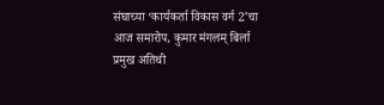संघाच्या ‘कार्यकर्ता विकास वर्ग 2’चा आज समारोप, कुमार मंगलम् बिर्ला प्रमुख अतिथी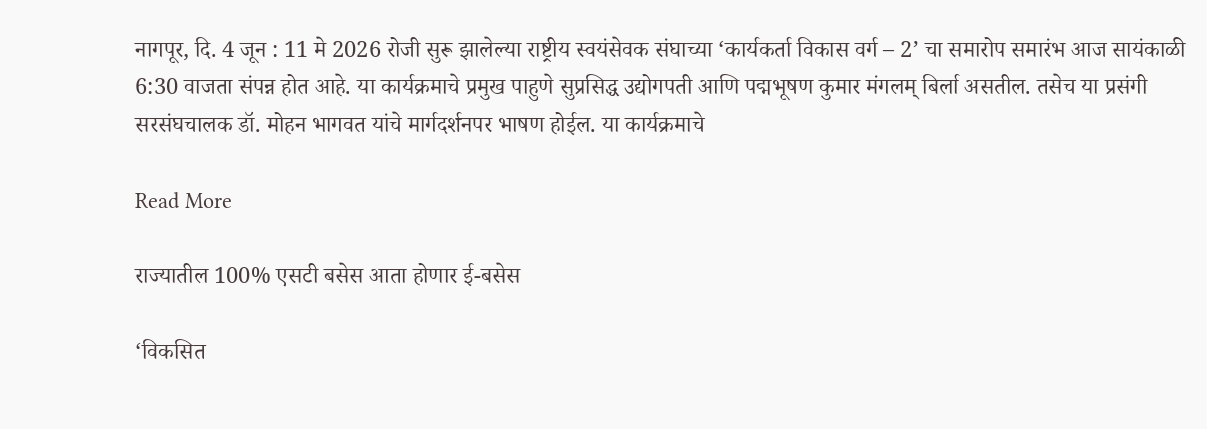नागपूर, दि. 4 जून : 11 मे 2026 रोजी सुरू झालेल्या राष्ट्रीय स्वयंसेवक संघाच्या ‘कार्यकर्ता विकास वर्ग – 2’ चा समारोप समारंभ आज सायंकाळी 6:30 वाजता संपन्न होत आहे. या कार्यक्रमाचे प्रमुख पाहुणे सुप्रसिद्ध उद्योगपती आणि पद्मभूषण कुमार मंगलम् बिर्ला असतील. तसेच या प्रसंगी सरसंघचालक डॉ. मोहन भागवत यांचे मार्गदर्शनपर भाषण होईल. या कार्यक्रमाचे

Read More

राज्यातील 100% एसटी बसेस आता होणार ई-बसेस

‘विकसित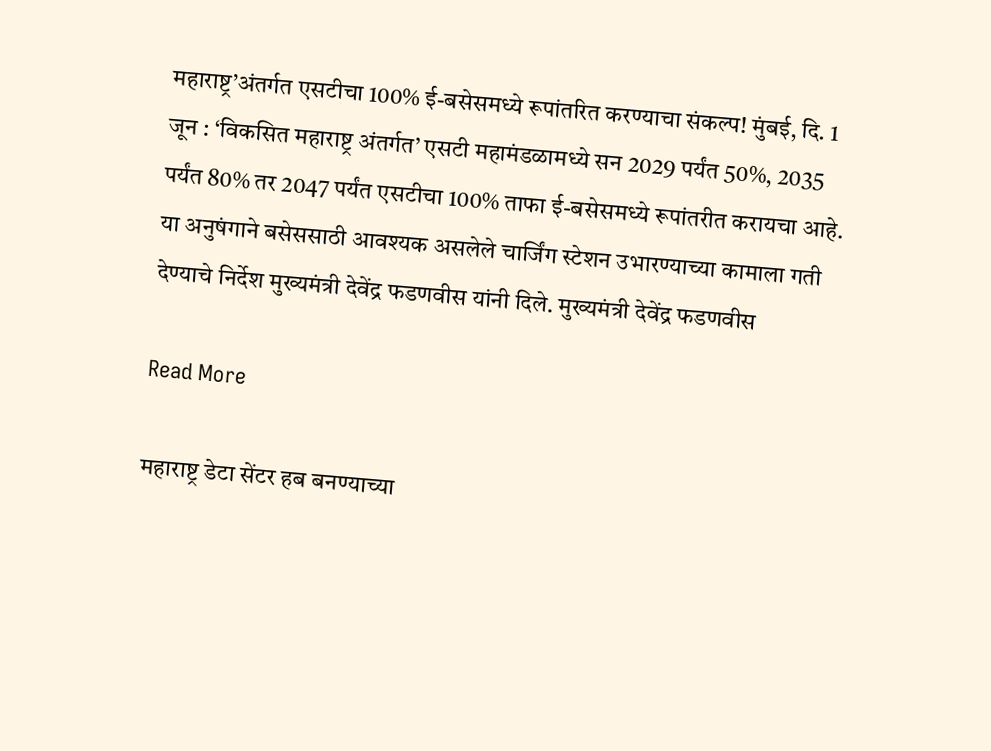महाराष्ट्र’अंतर्गत एसटीचा 100% ई-बसेसमध्ये रूपांतरित करण्याचा संकल्प! मुंबई, दि. 1 जून : ‘विकसित महाराष्ट्र अंतर्गत’ एसटी महामंडळामध्ये सन 2029 पर्यंत 50%, 2035 पर्यंत 80% तर 2047 पर्यंत एसटीचा 100% ताफा ई-बसेसमध्ये रूपांतरीत करायचा आहे. या अनुषंगाने बसेससाठी आवश्यक असलेले चार्जिंग स्टेशन उभारण्याच्या कामाला गती देण्याचे निर्देश मुख्यमंत्री देवेंद्र फडणवीस यांनी दिले. मुख्यमंत्री देवेंद्र फडणवीस

Read More

महाराष्ट्र डेटा सेंटर हब बनण्याच्या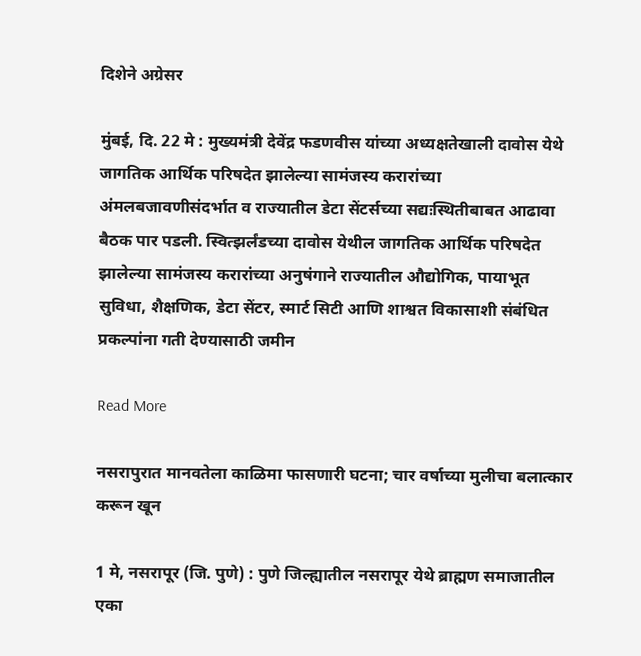दिशेने अग्रेसर

मुंबई, दि. 22 मे : मुख्यमंत्री देवेंद्र फडणवीस यांच्या अध्यक्षतेखाली दावोस येथे जागतिक आर्थिक परिषदेत झालेल्या सामंजस्य करारांच्या अंमलबजावणीसंदर्भात व राज्यातील डेटा सेंटर्सच्या सद्यःस्थितीबाबत आढावा बैठक पार पडली. स्वित्झर्लंडच्या दावोस येथील जागतिक आर्थिक परिषदेत झालेल्या सामंजस्य करारांच्या अनुषंगाने राज्यातील औद्योगिक, पायाभूत सुविधा, शैक्षणिक, डेटा सेंटर, स्मार्ट सिटी आणि शाश्वत विकासाशी संबंधित प्रकल्पांना गती देण्यासाठी जमीन

Read More

नसरापुरात मानवतेला काळिमा फासणारी घटना; चार वर्षाच्या मुलीचा बलात्कार करून खून

1 मे, नसरापूर (जि. पुणे) : पुणे जिल्ह्यातील नसरापूर येथे ब्राह्मण समाजातील एका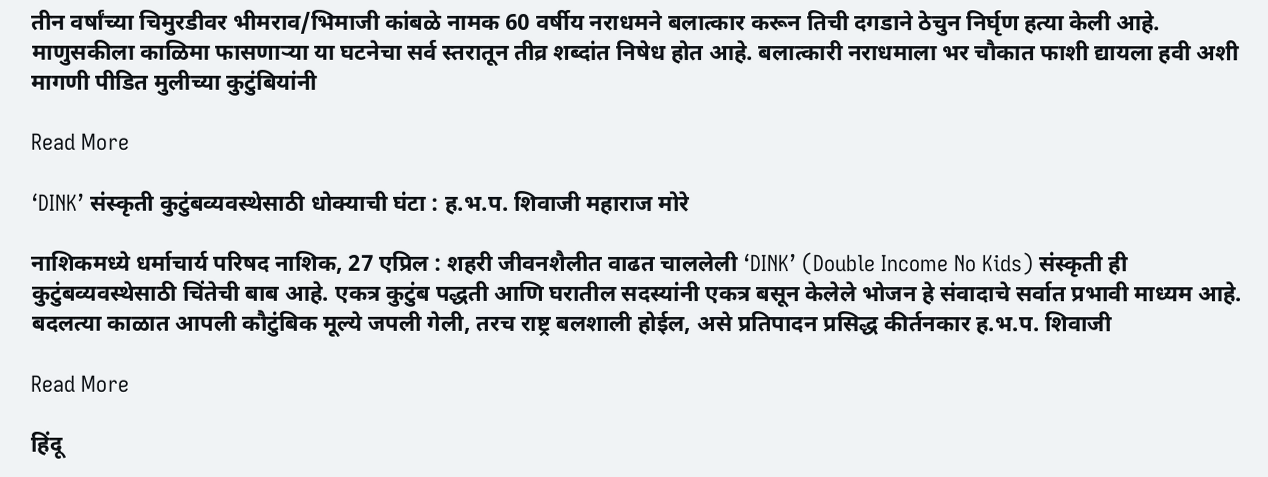तीन वर्षांच्या चिमुरडीवर भीमराव/भिमाजी कांबळे नामक 60 वर्षीय नराधमने बलात्कार करून तिची दगडाने ठेचुन निर्घृण हत्या केली आहे. माणुसकीला काळिमा फासणाऱ्या या घटनेचा सर्व स्तरातून तीव्र शब्दांत निषेध होत आहे. बलात्कारी नराधमाला भर चौकात फाशी द्यायला हवी अशी मागणी पीडित मुलीच्या कुटुंबियांनी

Read More

‘DINK’ संस्कृती कुटुंबव्यवस्थेसाठी धोक्याची घंटा : ह.भ.प. शिवाजी महाराज मोरे

नाशिकमध्ये धर्माचार्य परिषद नाशिक, 27 एप्रिल : शहरी जीवनशैलीत वाढत चाललेली ‘DINK’ (Double Income No Kids) संस्कृती ही कुटुंबव्यवस्थेसाठी चिंतेची बाब आहे. एकत्र कुटुंब पद्धती आणि घरातील सदस्यांनी एकत्र बसून केलेले भोजन हे संवादाचे सर्वात प्रभावी माध्यम आहे. बदलत्या काळात आपली कौटुंबिक मूल्ये जपली गेली, तरच राष्ट्र बलशाली होईल, असे प्रतिपादन प्रसिद्ध कीर्तनकार ह.भ.प. शिवाजी

Read More

हिंदू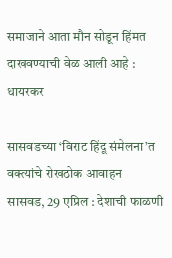समाजाने आता मौन सोडून हिंमत दाखवण्याची वेळ आली आहे : धायरकर

सासवडच्या ‘विराट हिंदू संमेलना’त वक्त्यांचे रोखठोक आवाहन   सासवड, 29 एप्रिल : देशाची फाळणी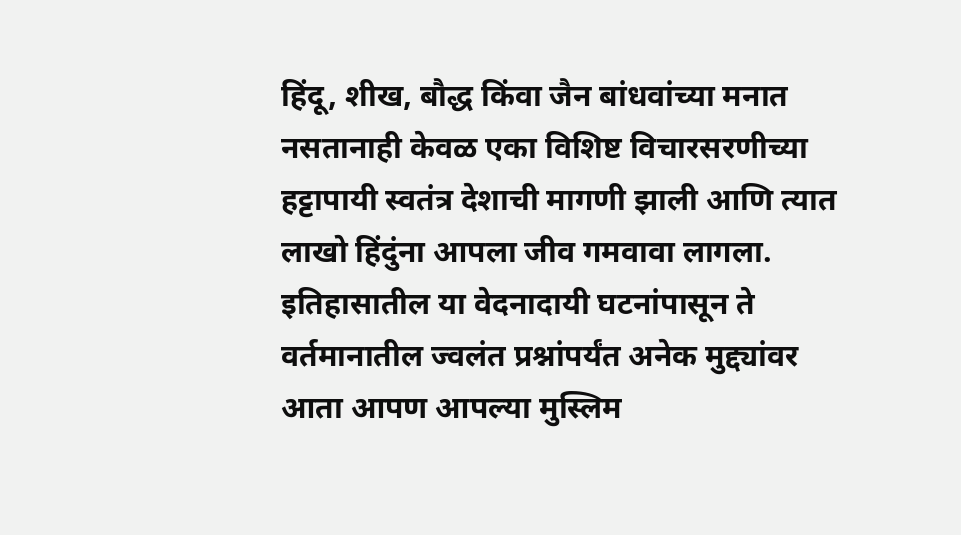हिंदू, शीख, बौद्ध किंवा जैन बांधवांच्या मनात नसतानाही केवळ एका विशिष्ट विचारसरणीच्या हट्टापायी स्वतंत्र देशाची मागणी झाली आणि त्यात लाखो हिंदुंना आपला जीव गमवावा लागला. इतिहासातील या वेदनादायी घटनांपासून ते वर्तमानातील ज्वलंत प्रश्नांपर्यंत अनेक मुद्द्यांवर आता आपण आपल्या मुस्लिम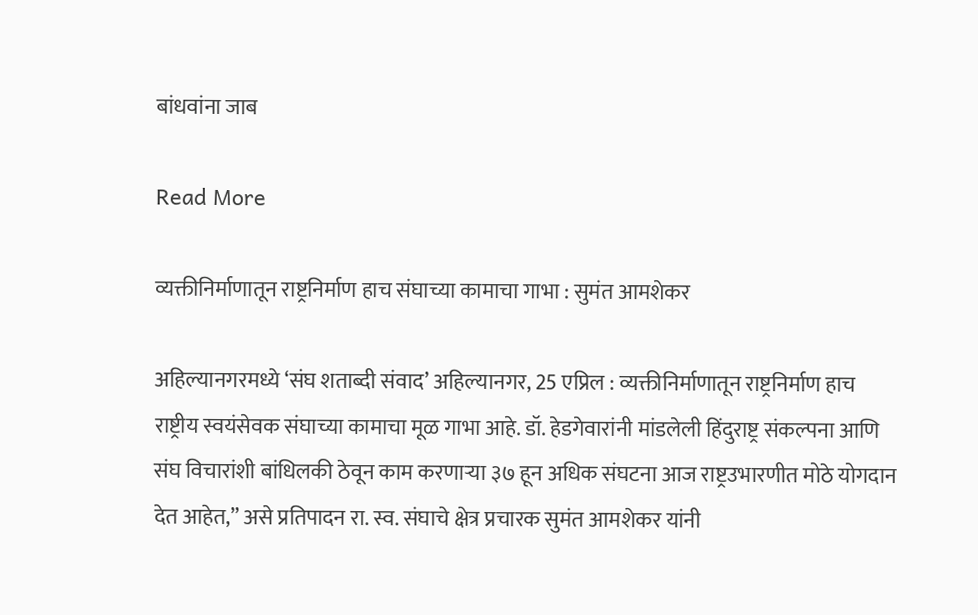बांधवांना जाब

Read More

व्यक्तीनिर्माणातून राष्ट्रनिर्माण हाच संघाच्या कामाचा गाभा : सुमंत आमशेकर

अहिल्यानगरमध्ये ‘संघ शताब्दी संवाद’ अहिल्यानगर, 25 एप्रिल : व्यक्तीनिर्माणातून राष्ट्रनिर्माण हाच राष्ट्रीय स्वयंसेवक संघाच्या कामाचा मूळ गाभा आहे. डॉ. हेडगेवारांनी मांडलेली हिंदुराष्ट्र संकल्पना आणि संघ विचारांशी बांधिलकी ठेवून काम करणाऱ्या ३७ हून अधिक संघटना आज राष्ट्रउभारणीत मोठे योगदान देत आहेत,” असे प्रतिपादन रा. स्व. संघाचे क्षेत्र प्रचारक सुमंत आमशेकर यांनी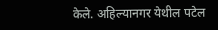केले. अहिल्यानगर येथील पटेल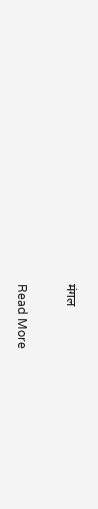मंगल

Read More